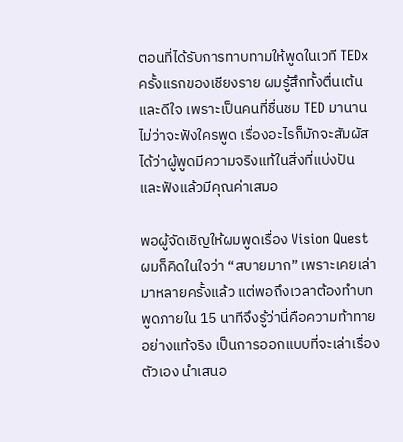ตอนที่ได้รับการทาบทามให้พูดในเวที TEDx ครั้งแรกของเชียงราย ผมรู้สึกทั้งตื่นเต้นและดีใจ เพราะเป็นคนที่ชื่นชม TED มานาน ไม่ว่าจะฟังใครพูด เรื่องอะไรก็มักจะสัมผัสได้ว่าผู้พูดมีความจริงแท้ในสิ่งที่แบ่งปัน และฟังแล้วมีคุณค่าเสมอ

พอผู้จัดเชิญให้ผมพูดเรื่อง Vision Quest ผมก็คิดในใจว่า “สบายมาก” เพราะเคยเล่ามาหลายครั้งแล้ว แต่พอถึงเวลาต้องทำบทพูดภายใน 15 นาทีจึงรู้ว่านี่คือความท้าทายอย่างแท้จริง เป็นการออกแบบที่จะเล่าเรื่องตัวเอง นำเสนอ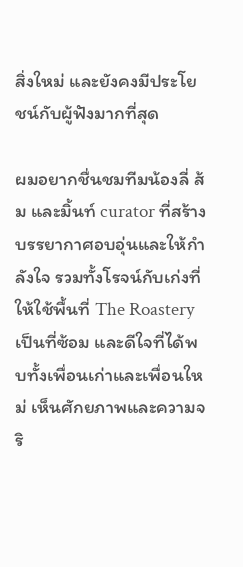สิ่งใหม่ และยังคงมีประโยชน์กับผู้ฟังมากที่สุด

ผมอยากชื่นชมทีมน้องลี่ ส้ม และมิ้นท์ curator ที่สร้างบรรยากาศอบอุ่นและให้กำลังใจ รวมทั้งโรจน์กับเก่งที่ให้ใช้พื้นที่ The Roastery เป็นที่ซ้อม และดีใจที่ได้พบทั้งเพื่อนเก่าและเพื่อนใหม่ เห็นศักยภาพและความจริ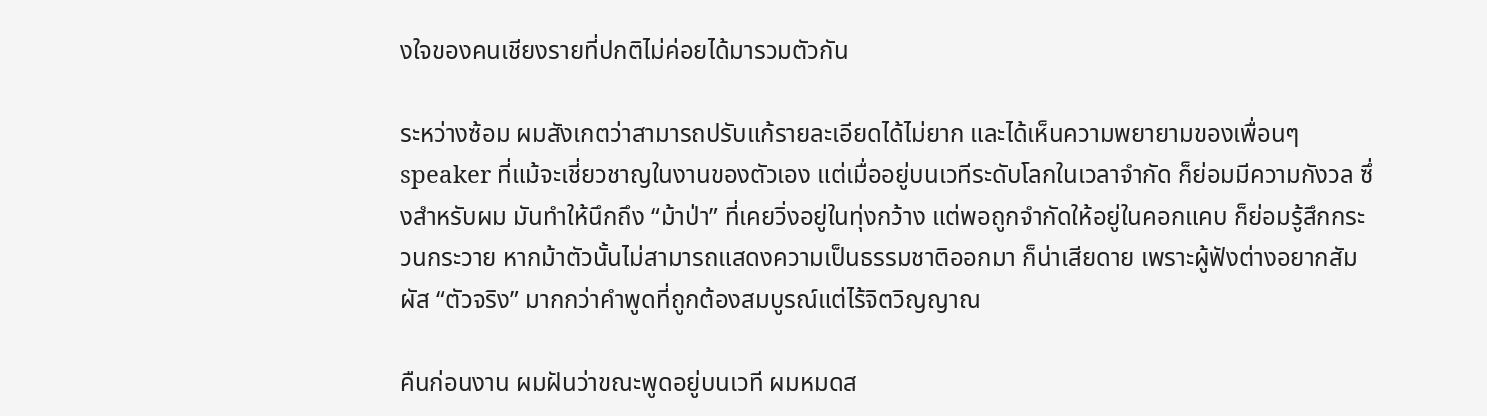งใจของคนเชียงรายที่ปกติไม่ค่อยได้มารวมตัวกัน

ระหว่างซ้อม ผมสังเกตว่าสามารถปรับแก้รายละเอียดได้ไม่ยาก และได้เห็นความพยายามของเพื่อนๆ speaker ที่แม้จะเชี่ยวชาญในงานของตัวเอง แต่เมื่ออยู่บนเวทีระดับโลกในเวลาจำกัด ก็ย่อมมีความกังวล ซึ่งสำหรับผม มันทำให้นึกถึง “ม้าป่า” ที่เคยวิ่งอยู่ในทุ่งกว้าง แต่พอถูกจำกัดให้อยู่ในคอกแคบ ก็ย่อมรู้สึกกระวนกระวาย หากม้าตัวนั้นไม่สามารถแสดงความเป็นธรรมชาติออกมา ก็น่าเสียดาย เพราะผู้ฟังต่างอยากสัมผัส “ตัวจริง” มากกว่าคำพูดที่ถูกต้องสมบูรณ์แต่ไร้จิตวิญญาณ

คืนก่อนงาน ผมฝันว่าขณะพูดอยู่บนเวที ผมหมดส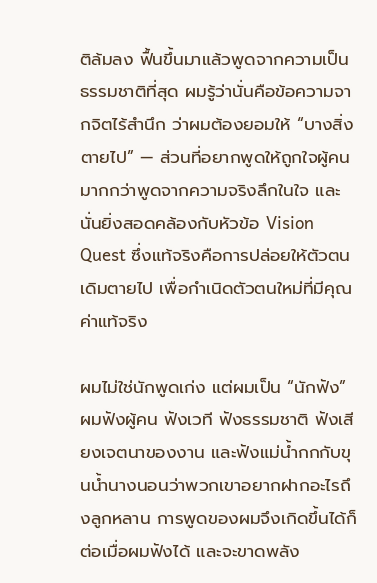ติล้มลง ฟื้นขึ้นมาแล้วพูดจากความเป็นธรรมชาติที่สุด ผมรู้ว่านั่นคือข้อความจากจิตไร้สำนึก ว่าผมต้องยอมให้ “บางสิ่งตายไป” — ส่วนที่อยากพูดให้ถูกใจผู้คน มากกว่าพูดจากความจริงลึกในใจ และนั่นยิ่งสอดคล้องกับหัวข้อ Vision Quest ซึ่งแท้จริงคือการปล่อยให้ตัวตนเดิมตายไป เพื่อกำเนิดตัวตนใหม่ที่มีคุณค่าแท้จริง

ผมไม่ใช่นักพูดเก่ง แต่ผมเป็น “นักฟัง” ผมฟังผู้คน ฟังเวที ฟังธรรมชาติ ฟังเสียงเจตนาของงาน และฟังแม่น้ำกกกับขุนน้ำนางนอนว่าพวกเขาอยากฝากอะไรถึงลูกหลาน การพูดของผมจึงเกิดขึ้นได้ก็ต่อเมื่อผมฟังได้ และจะขาดพลัง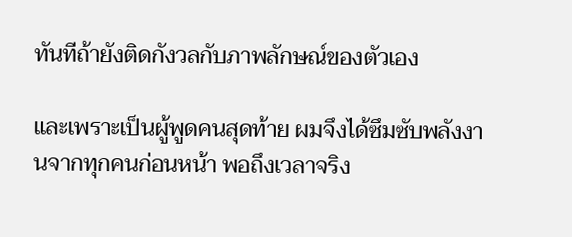ทันทีถ้ายังติดกังวลกับภาพลักษณ์ของตัวเอง

และเพราะเป็นผู้พูดคนสุดท้าย ผมจึงได้ซึมซับพลังงานจากทุกคนก่อนหน้า พอถึงเวลาจริง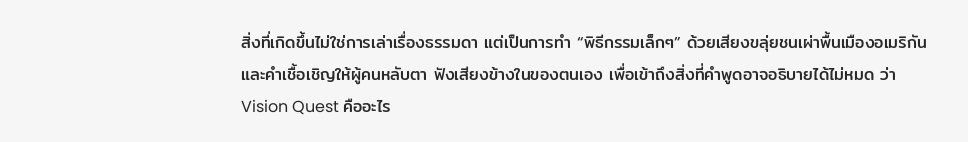สิ่งที่เกิดขึ้นไม่ใช่การเล่าเรื่องธรรมดา แต่เป็นการทำ “พิธีกรรมเล็กๆ” ด้วยเสียงขลุ่ยชนเผ่าพื้นเมืองอเมริกัน และคำเชื้อเชิญให้ผู้คนหลับตา ฟังเสียงข้างในของตนเอง เพื่อเข้าถึงสิ่งที่คำพูดอาจอธิบายได้ไม่หมด ว่า Vision Quest คืออะไร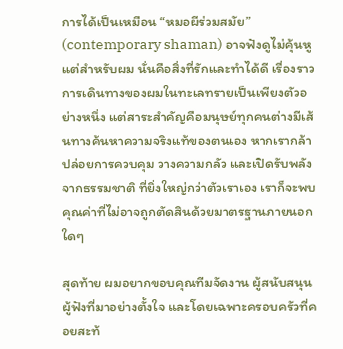การได้เป็นเหมือน “หมอผีร่วมสมัย” (contemporary shaman) อาจฟังดูไม่คุ้นหู แต่สำหรับผม นั่นคือสิ่งที่รักและทำได้ดี เรื่องราวการเดินทางของผมในทะเลทรายเป็นเพียงตัวอย่างหนึ่ง แต่สาระสำคัญคือมนุษย์ทุกคนต่างมีเส้นทางค้นหาความจริงแท้ของตนเอง หากเรากล้าปล่อยการควบคุม วางความกลัว และเปิดรับพลังจากธรรมชาติ ที่ยิ่งใหญ่กว่าตัวเราเอง เราก็จะพบคุณค่าที่ไม่อาจถูกตัดสินด้วยมาตรฐานภายนอกใดๆ

สุดท้าย ผมอยากขอบคุณทีมจัดงาน ผู้สนับสนุน ผู้ฟังที่มาอย่างตั้งใจ และโดยเฉพาะครอบครัวที่คอยสะท้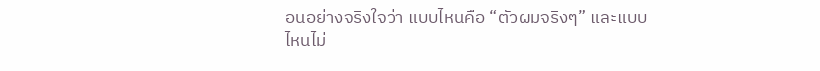อนอย่างจริงใจว่า แบบไหนคือ “ตัวผมจริงๆ” และแบบไหนไม่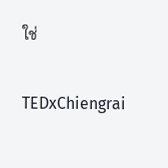ใช่

TEDxChiengrai